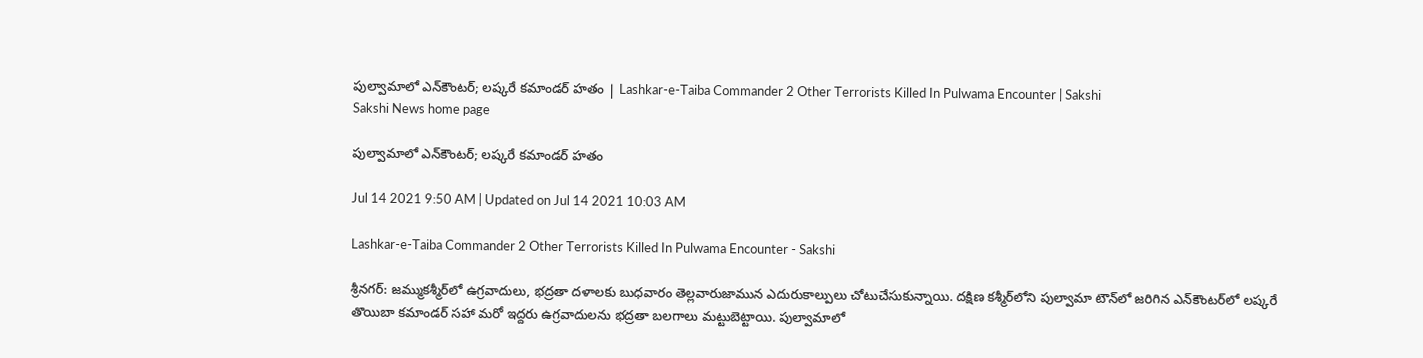పుల్వామాలో ఎన్‌కౌంటర్‌; లష్కరే కమాండర్‌ హతం | Lashkar-e-Taiba Commander 2 Other Terrorists Killed In Pulwama Encounter | Sakshi
Sakshi News home page

పుల్వామాలో ఎన్‌కౌంటర్‌; లష్కరే కమాండర్‌ హతం

Jul 14 2021 9:50 AM | Updated on Jul 14 2021 10:03 AM

Lashkar-e-Taiba Commander 2 Other Terrorists Killed In Pulwama Encounter - Sakshi

శ్రీనగర్‌: జమ్ముకశ్మీర్‌లో ఉగ్రవాదులు, భద్రతా దళాలకు బుధవారం తెల్లవారుజామున ఎదురుకాల్పులు చోటుచేసుకున్నాయి. దక్షిణ కశ్మీర్‌లోని పుల్వామా టౌన్‌లో జరిగిన ఎన్‌కౌంటర్‌లో లష్కరే తొయిబా కమాండర్‌ సహా మరో ఇద్దరు ఉగ్రవాదులను భద్రతా బలగాలు మట్టుబెట్టాయి. పుల్వామాలో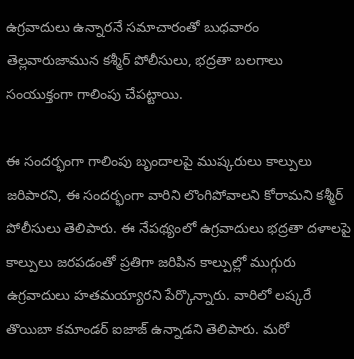ఉగ్రవాదులు ఉన్నారనే సమాచారంతో బుధవారం తెల్లవారుజామున కశ్మీర్‌ పోలీసులు, భద్రతా బలగాలు సంయుక్తంగా గాలింపు చేపట్టాయి.

ఈ సందర్భంగా గాలింపు బృందాలపై ముష్కరులు కాల్పులు జరిపారని, ఈ సందర్భంగా వారిని లొంగిపోవాలని కోరామని కశ్మీర్‌ పోలీసులు తెలిపారు. ఈ నేపథ్యంలో ఉగ్రవాదులు భద్రతా దళాలపై కాల్పులు జరపడంతో ప్రతిగా జరిపిన కాల్పుల్లో ముగ్గురు ఉగ్రవాదులు హతమయ్యారని పేర్కొన్నారు. వారిలో లష్కరే తొయిబా కమాండర్‌ ఐజాజ్‌ ఉన్నాడని తెలిపారు. మరో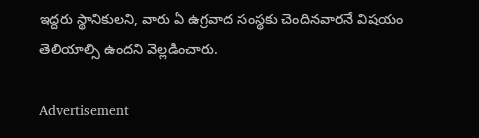ఇద్దరు స్థానికులని, వారు ఏ ఉగ్రవాద సంస్థకు చెందినవారనే విషయం తెలియాల్సి ఉందని వెల్లడించారు.

Advertisement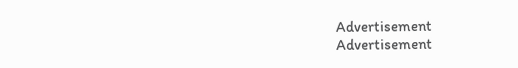Advertisement
Advertisement